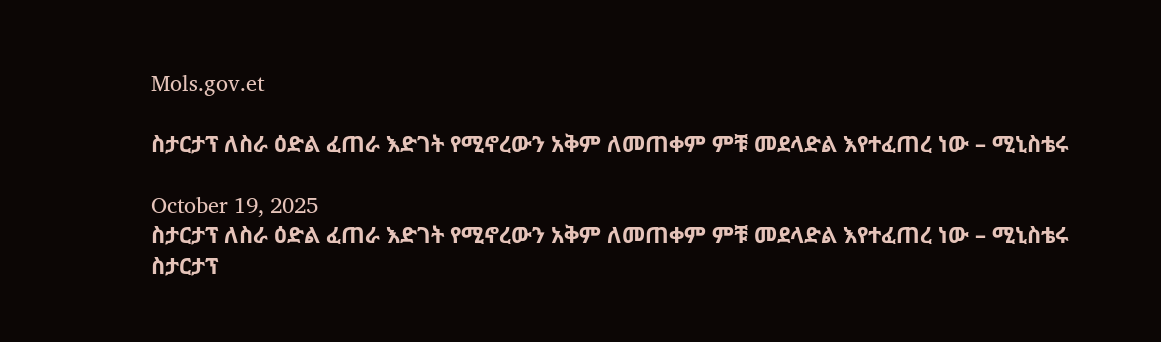Mols.gov.et

ስታርታፕ ለስራ ዕድል ፈጠራ እድገት የሚኖረውን አቅም ለመጠቀም ምቹ መደላድል እየተፈጠረ ነው – ሚኒስቴሩ

October 19, 2025
ስታርታፕ ለስራ ዕድል ፈጠራ እድገት የሚኖረውን አቅም ለመጠቀም ምቹ መደላድል እየተፈጠረ ነው – ሚኒስቴሩ ስታርታፕ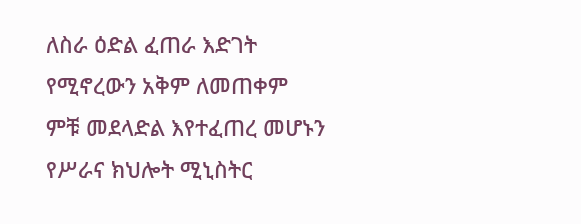ለስራ ዕድል ፈጠራ እድገት የሚኖረውን አቅም ለመጠቀም ምቹ መደላድል እየተፈጠረ መሆኑን የሥራና ክህሎት ሚኒስትር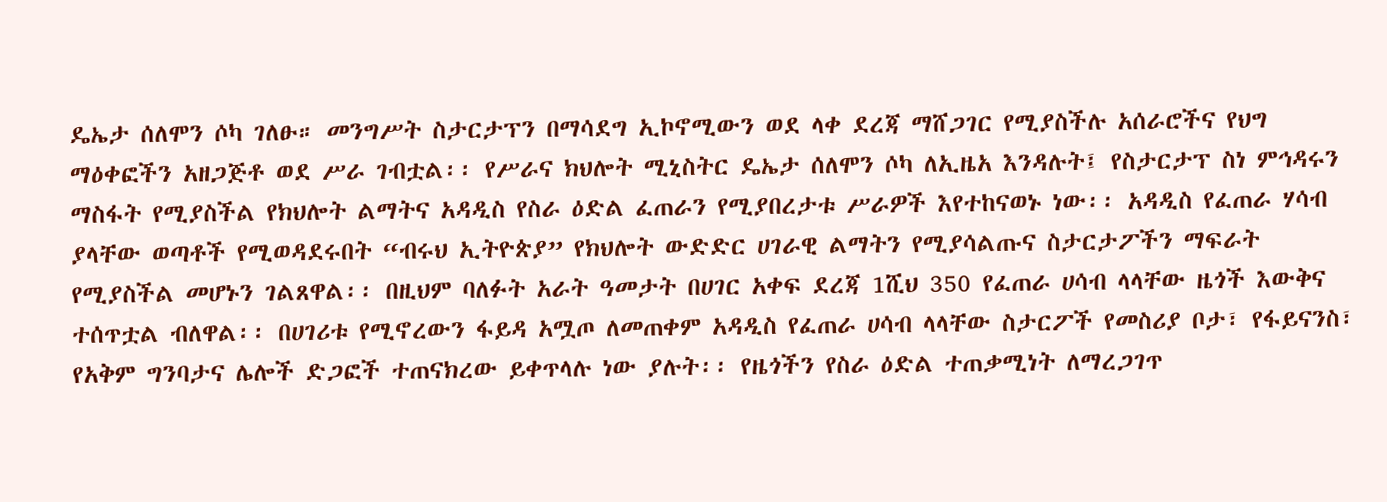ዴኤታ ሰለሞን ሶካ ገለፁ። መንግሥት ስታርታፕን በማሳደግ ኢኮኖሚውን ወደ ላቀ ደረጃ ማሸጋገር የሚያስችሉ አሰራሮችና የህግ ማዕቀፎችን አዘጋጅቶ ወደ ሥራ ገብቷል፡፡ የሥራና ክህሎት ሚኒስትር ዴኤታ ሰለሞን ሶካ ለኢዜአ እንዳሉት፤ የስታርታፕ ስነ ምኅዳሩን ማስፋት የሚያስችል የክህሎት ልማትና አዳዲስ የስራ ዕድል ፈጠራን የሚያበረታቱ ሥራዎች እየተከናወኑ ነው፡፡ አዳዲስ የፈጠራ ሃሳብ ያላቸው ወጣቶች የሚወዳደሩበት “ብሩህ ኢትዮጵያ” የክህሎት ውድድር ሀገራዊ ልማትን የሚያሳልጡና ስታርታፖችን ማፍራት የሚያስችል መሆኑን ገልጸዋል፡፡ በዚህም ባለፉት አራት ዓመታት በሀገር አቀፍ ደረጃ 1ሺህ 350 የፈጠራ ሀሳብ ላላቸው ዜጎች እውቅና ተሰጥቷል ብለዋል፡፡ በሀገሪቱ የሚኖረውን ፋይዳ አሟጦ ለመጠቀም አዳዲስ የፈጠራ ሀሳብ ላላቸው ስታርፖች የመስሪያ ቦታ፣ የፋይናንስ፣ የአቅም ግንባታና ሌሎች ድጋፎች ተጠናክረው ይቀጥላሉ ነው ያሉት፡፡ የዜጎችን የስራ ዕድል ተጠቃሚነት ለማረጋገጥ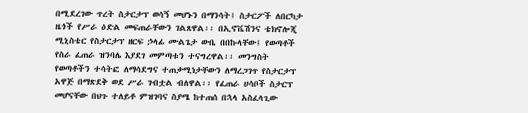በሚደረገው ጥረት ስታርታፕ ወሳኝ መሆኑን በማንሳት፤ ስታርፖች ለበርካታ ዜጎች የሥራ ዕድል መፍጠራቸውን ገልጸዋል፡፡ በኢኖቬሽንና ቴክኖሎጂ ሚኒስቴር የስታርታፕ ዘርፍ ኃላፊ ሙልጌታ ውቤ በበኩላቸው፤ የወጣቶች የስራ ፈጠራ ዝንባሌ እያደገ መምጣቱን ተናግረዋል፡፡ መንግስት የወጣቶችን ተሳትፎ ለማሳደግና ተጠቃሚነታቸውን ለማረጋገጥ የስታርታፕ አዋጅ በማጽደቅ ወደ ሥራ ገብቷል ብለዋል፡፡ የፈጠራ ሀሳቦች ስታርፕ መሆናቸው በህጉ ተለይቶ ምዝገባና ስያሜ ከተጠሰ በኋላ አስፈላጊው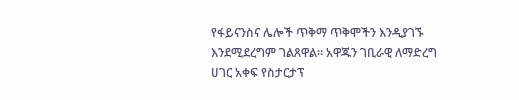የፋይናንስና ሌሎች ጥቅማ ጥቅሞችን እንዲያገኙ እንደሚደረግም ገልጸዋል፡፡ አዋጁን ገቢራዊ ለማድረግ ሀገር አቀፍ የስታርታፕ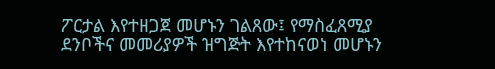ፖርታል እየተዘጋጀ መሆኑን ገልጸው፤ የማስፈጸሚያ ደንቦችና መመሪያዎች ዝግጅት እየተከናወነ መሆኑን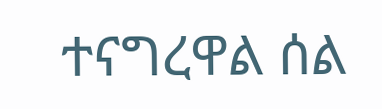ተናግረዋል ሰል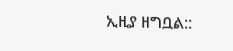ኢዚያ ዘግቧል::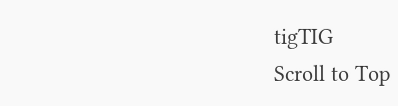tigTIG
Scroll to Top